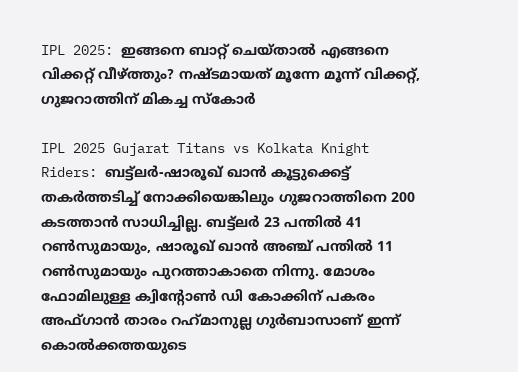IPL 2025: ഇങ്ങനെ ബാറ്റ് ചെയ്താല്‍ എങ്ങനെ വിക്കറ്റ് വീഴ്ത്തും? നഷ്ടമായത് മൂന്നേ മൂന്ന്‌ വിക്കറ്റ്, ഗുജറാത്തിന് മികച്ച സ്‌കോര്‍

IPL 2025 Gujarat Titans vs Kolkata Knight Riders: ബട്ട്‌ലര്‍-ഷാരൂഖ് ഖാന്‍ കൂട്ടുക്കെട്ട് തകര്‍ത്തടിച്ച് നോക്കിയെങ്കിലും ഗുജറാത്തിനെ 200 കടത്താന്‍ സാധിച്ചില്ല. ബട്ട്‌ലര്‍ 23 പന്തില്‍ 41 റണ്‍സുമായും, ഷാരൂഖ് ഖാന്‍ അഞ്ച് പന്തില്‍ 11 റണ്‍സുമായും പുറത്താകാതെ നിന്നു. മോശം ഫോമിലുള്ള ക്വിന്റോണ്‍ ഡി കോക്കിന് പകരം അഫ്ഗാന്‍ താരം റഹ്‌മാനുല്ല ഗുര്‍ബാസാണ് ഇന്ന് കൊല്‍ക്കത്തയുടെ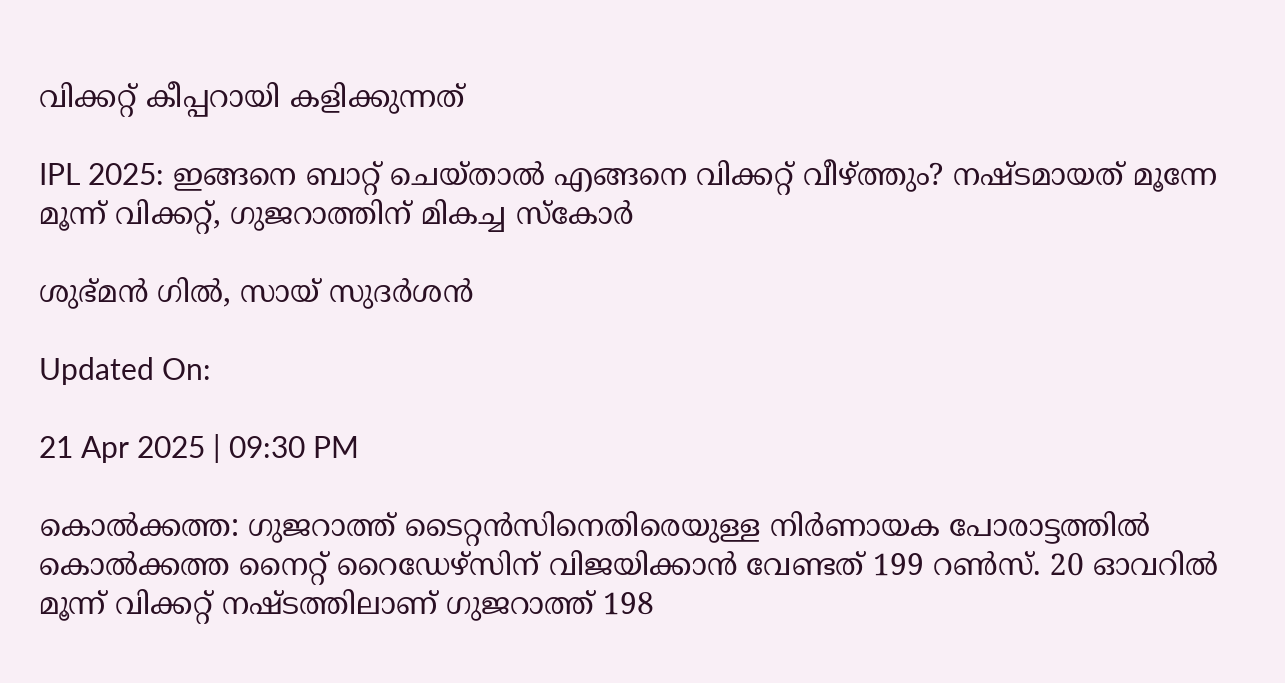വിക്കറ്റ് കീപ്പറായി കളിക്കുന്നത്

IPL 2025: ഇങ്ങനെ ബാറ്റ് ചെയ്താല്‍ എങ്ങനെ വിക്കറ്റ് വീഴ്ത്തും? നഷ്ടമായത് മൂന്നേ മൂന്ന്‌ വിക്കറ്റ്, ഗുജറാത്തിന് മികച്ച സ്‌കോര്‍

ശുഭ്മന്‍ ഗില്‍, സായ് സുദര്‍ശന്‍

Updated On:

21 Apr 2025 | 09:30 PM

കൊല്‍ക്കത്ത: ഗുജറാത്ത് ടൈറ്റന്‍സിനെതിരെയുള്ള നിര്‍ണായക പോരാട്ടത്തില്‍ കൊല്‍ക്കത്ത നൈറ്റ് റൈഡേഴ്‌സിന് വിജയിക്കാന്‍ വേണ്ടത് 199 റണ്‍സ്. 20 ഓവറില്‍ മൂന്ന് വിക്കറ്റ് നഷ്ടത്തിലാണ് ഗുജറാത്ത് 198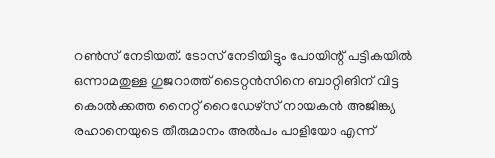റണ്‍സ് നേടിയത്. ടോസ് നേടിയിട്ടും പോയിന്റ് പട്ടികയില്‍ ഒന്നാമതുള്ള ഗുജറാത്ത് ടൈറ്റന്‍സിനെ ബാറ്റിങിന് വിട്ട കൊല്‍ക്കത്ത നൈറ്റ് റൈഡേഴ്‌സ് നായകന്‍ അജിങ്ക്യ രഹാനെയുടെ തീരുമാനം അല്‍പം പാളിയോ എന്ന്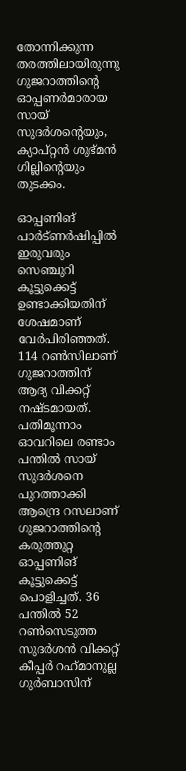തോന്നിക്കുന്ന തരത്തിലായിരുന്നു ഗുജറാത്തിന്റെ ഓപ്പണര്‍മാരായ സായ് സുദര്‍ശന്റെയും, ക്യാപ്റ്റന്‍ ശുഭ്മന്‍ ഗില്ലിന്റെയും തുടക്കം.

ഓപ്പണിങ് പാര്‍ട്ണര്‍ഷിപ്പില്‍ ഇരുവരും സെഞ്ചുറി കൂട്ടുക്കെട്ട് ഉണ്ടാക്കിയതിന് ശേഷമാണ് വേര്‍പിരിഞ്ഞത്. 114 റണ്‍സിലാണ് ഗുജറാത്തിന് ആദ്യ വിക്കറ്റ് നഷ്ടമായത്. പതിമൂന്നാം ഓവറിലെ രണ്ടാം പന്തില്‍ സായ് സുദര്‍ശനെ പുറത്താക്കി ആന്ദ്രെ റസലാണ് ഗുജറാത്തിന്റെ കരുത്തുറ്റ ഓപ്പണിങ് കൂട്ടുക്കെട്ട് പൊളിച്ചത്. 36 പന്തില്‍ 52 റണ്‍സെടുത്ത സുദര്‍ശന്‍ വിക്കറ്റ് കീപ്പര്‍ റഹ്‌മാനുല്ല ഗുര്‍ബാസിന്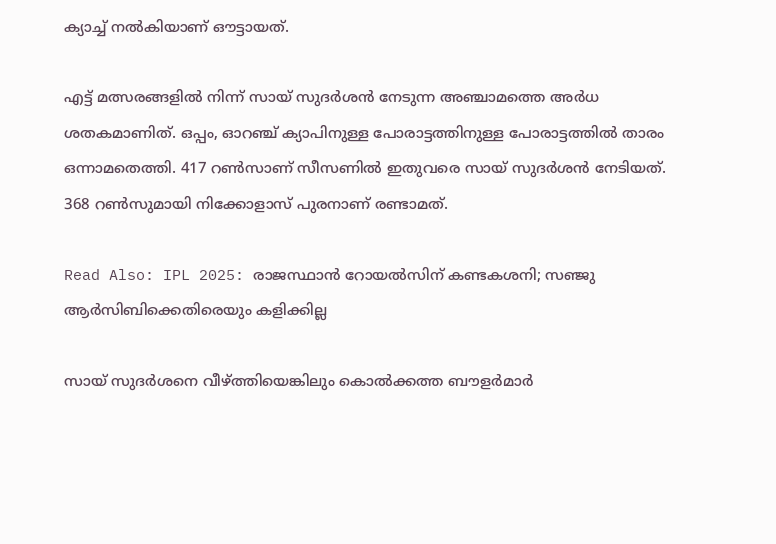ക്യാച്ച് നല്‍കിയാണ് ഔട്ടായത്.

എട്ട് മത്സരങ്ങളില്‍ നിന്ന് സായ് സുദര്‍ശന്‍ നേടുന്ന അഞ്ചാമത്തെ അര്‍ധ ശതകമാണിത്. ഒപ്പം, ഓറഞ്ച് ക്യാപിനുള്ള പോരാട്ടത്തിനുള്ള പോരാട്ടത്തില്‍ താരം ഒന്നാമതെത്തി. 417 റണ്‍സാണ് സീസണില്‍ ഇതുവരെ സായ് സുദര്‍ശന്‍ നേടിയത്. 368 റണ്‍സുമായി നിക്കോളാസ് പുരനാണ് രണ്ടാമത്.

Read Also: IPL 2025: രാജസ്ഥാന്‍ റോയല്‍സിന് കണ്ടകശനി; സഞ്ജു ആര്‍സിബിക്കെതിരെയും കളിക്കില്ല

സായ് സുദര്‍ശനെ വീഴ്ത്തിയെങ്കിലും കൊല്‍ക്കത്ത ബൗളര്‍മാര്‍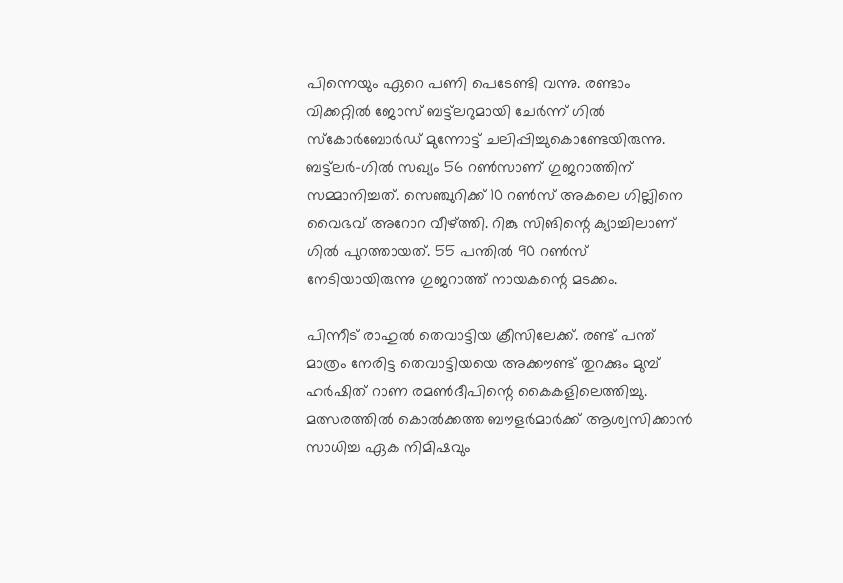പിന്നെയും ഏറെ പണി പെടേണ്ടി വന്നു. രണ്ടാം വിക്കറ്റില്‍ ജോസ് ബട്ട്‌ലറുമായി ചേര്‍ന്ന് ഗില്‍ സ്‌കോര്‍ബോര്‍ഡ് മുന്നോട്ട് ചലിപ്പിച്ചുകൊണ്ടേയിരുന്നു. ബട്ട്‌ലര്‍-ഗില്‍ സഖ്യം 56 റണ്‍സാണ് ഗുജറാത്തിന് സമ്മാനിച്ചത്. സെഞ്ചുറിക്ക് 10 റണ്‍സ് അകലെ ഗില്ലിനെ വൈഭവ് അറോറ വീഴ്ത്തി. റിങ്കു സിങിന്റെ ക്യാച്ചിലാണ് ഗില്‍ പുറത്തായത്. 55 പന്തില്‍ 90 റണ്‍സ് നേടിയായിരുന്നു ഗുജറാത്ത് നായകന്റെ മടക്കം.

പിന്നീട് രാഹുല്‍ തെവാട്ടിയ ക്രീസിലേക്ക്. രണ്ട് പന്ത് മാത്രം നേരിട്ട തെവാട്ടിയയെ അക്കൗണ്ട് തുറക്കും മുമ്പ് ഹര്‍ഷിത് റാണ രമണ്‍ദീപിന്റെ കൈകളിലെത്തിച്ചു. മത്സരത്തില്‍ കൊല്‍ക്കത്ത ബൗളര്‍മാര്‍ക്ക് ആശ്വസിക്കാന്‍ സാധിച്ച ഏക നിമിഷവും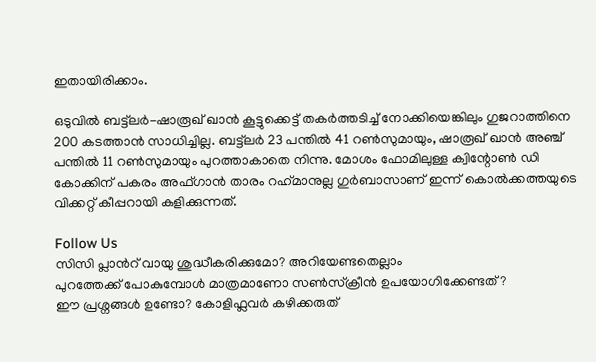ഇതായിരിക്കാം.

ഒടുവില്‍ ബട്ട്‌ലര്‍-ഷാരൂഖ് ഖാന്‍ കൂട്ടുക്കെട്ട് തകര്‍ത്തടിച്ച് നോക്കിയെങ്കിലും ഗുജറാത്തിനെ 200 കടത്താന്‍ സാധിച്ചില്ല. ബട്ട്‌ലര്‍ 23 പന്തില്‍ 41 റണ്‍സുമായും, ഷാരൂഖ് ഖാന്‍ അഞ്ച് പന്തില്‍ 11 റണ്‍സുമായും പുറത്താകാതെ നിന്നു. മോശം ഫോമിലുള്ള ക്വിന്റോണ്‍ ഡി കോക്കിന് പകരം അഫ്ഗാന്‍ താരം റഹ്‌മാനുല്ല ഗുര്‍ബാസാണ് ഇന്ന് കൊല്‍ക്കത്തയുടെ വിക്കറ്റ് കീപ്പറായി കളിക്കുന്നത്.

Follow Us
സിസി പ്ലാന്‍റ് വായു ശുദ്ധീകരിക്കുമോ? അറിയേണ്ടതെല്ലാം
പുറത്തേക്ക് പോകുമ്പോള്‍ മാത്രമാണോ സണ്‍സ്‌ക്രീന്‍ ഉപയോഗിക്കേണ്ടത്?
ഈ പ്രശ്നങ്ങൾ ഉണ്ടോ? കോളിഫ്ലവർ കഴിക്കരുത്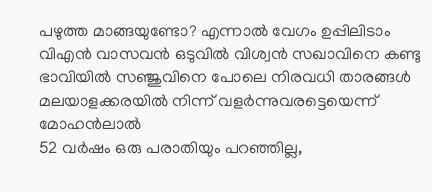പഴുത്ത മാങ്ങയുണ്ടോ? എന്നാല്‍ വേഗം ഉപ്പിലിടാം
വിഎൻ വാസവൻ ഒടുവിൽ വിശ്വൻ സഖാവിനെ കണ്ടു
ഭാവിയില്‍ സഞ്ജുവിനെ പോലെ നിരവധി താരങ്ങള്‍ മലയാളക്കരയില്‍ നിന്ന്‌ വളര്‍ന്നുവരട്ടെയെന്ന് മോഹന്‍ലാല്‍
52 വർഷം ഒരു പരാതിയും പറഞ്ഞില്ല,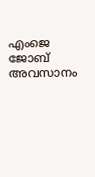എംജെ ജോബ് അവസാനം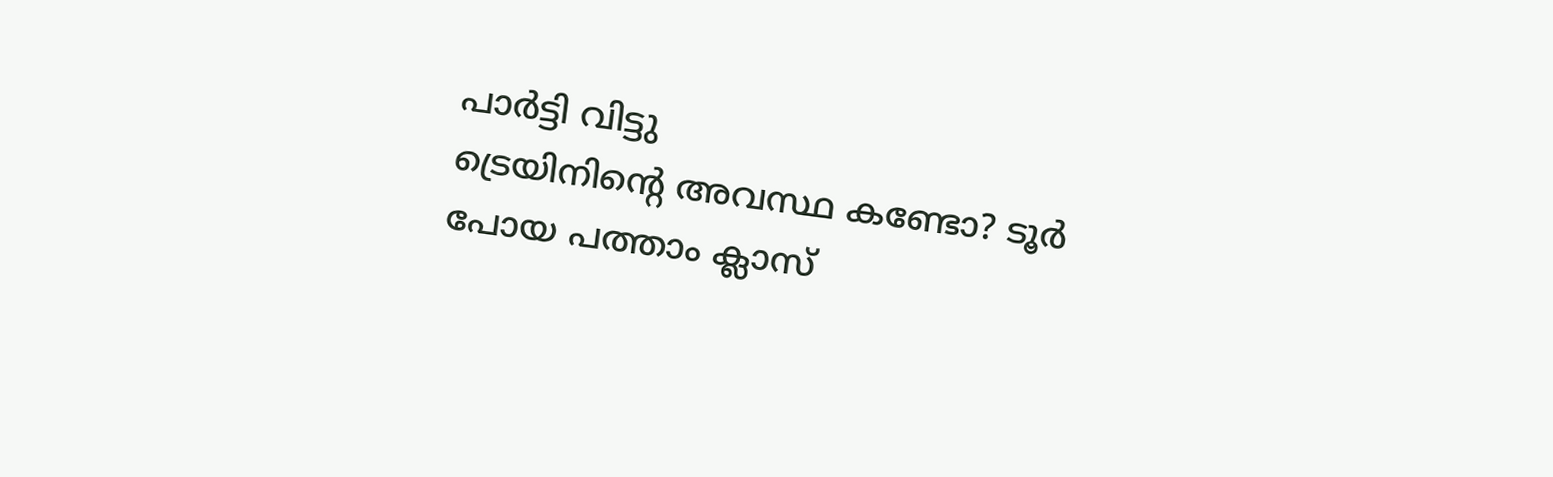പാർട്ടി വിട്ടു
ട്രെയിനിന്റെ അവസ്ഥ കണ്ടോ? ടൂര്‍ പോയ പത്താം ക്ലാസ്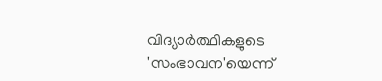വിദ്യാര്‍ത്ഥികളുടെ 'സംഭാവന'യെന്ന്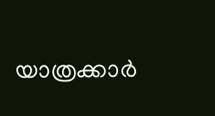യാത്രക്കാര്‍